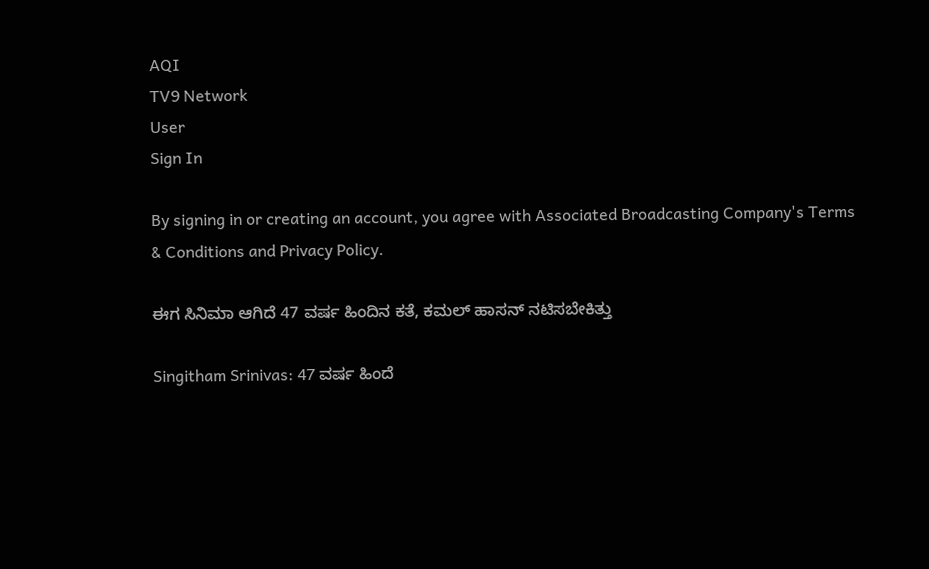AQI
TV9 Network
User
Sign In

By signing in or creating an account, you agree with Associated Broadcasting Company's Terms & Conditions and Privacy Policy.

ಈಗ ಸಿನಿಮಾ ಆಗಿದೆ 47 ವರ್ಷ ಹಿಂದಿನ ಕತೆ, ಕಮಲ್ ಹಾಸನ್ ನಟಿಸಬೇಕಿತ್ತು

Singitham Srinivas: 47 ವರ್ಷ ಹಿಂದೆ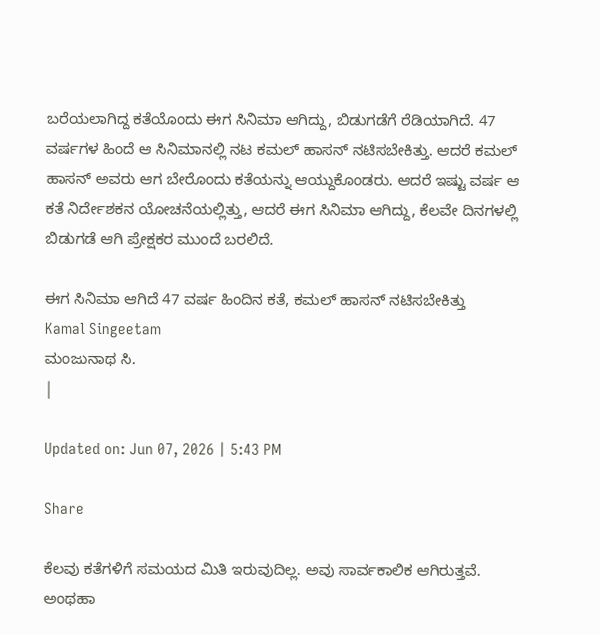ಬರೆಯಲಾಗಿದ್ದ ಕತೆಯೊಂದು ಈಗ ಸಿನಿಮಾ ಆಗಿದ್ದು, ಬಿಡುಗಡೆಗೆ ರೆಡಿಯಾಗಿದೆ. 47 ವರ್ಷಗಳ ಹಿಂದೆ ಆ ಸಿನಿಮಾನಲ್ಲಿ ನಟ ಕಮಲ್ ಹಾಸನ್ ನಟಿಸಬೇಕಿತ್ತು. ಆದರೆ ಕಮಲ್ ಹಾಸನ್ ಅವರು ಆಗ ಬೇರೊಂದು ಕತೆಯನ್ನು ಆಯ್ದುಕೊಂಡರು. ಆದರೆ ಇಷ್ಟು ವರ್ಷ ಆ ಕತೆ ನಿರ್ದೇಶಕನ ಯೋಚನೆಯಲ್ಲಿತ್ತು, ಆದರೆ ಈಗ ಸಿನಿಮಾ ಆಗಿದ್ದು, ಕೆಲವೇ ದಿನಗಳಲ್ಲಿ ಬಿಡುಗಡೆ ಆಗಿ ಪ್ರೇಕ್ಷಕರ ಮುಂದೆ ಬರಲಿದೆ.

ಈಗ ಸಿನಿಮಾ ಆಗಿದೆ 47 ವರ್ಷ ಹಿಂದಿನ ಕತೆ, ಕಮಲ್ ಹಾಸನ್ ನಟಿಸಬೇಕಿತ್ತು
Kamal Singeetam
ಮಂಜುನಾಥ ಸಿ.
|

Updated on: Jun 07, 2026 | 5:43 PM

Share

ಕೆಲವು ಕತೆಗಳಿಗೆ ಸಮಯದ ಮಿತಿ ಇರುವುದಿಲ್ಲ. ಅವು ಸಾರ್ವಕಾಲಿಕ ಆಗಿರುತ್ತವೆ. ಅಂಥಹಾ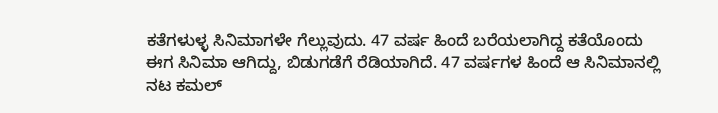ಕತೆಗಳುಳ್ಳ ಸಿನಿಮಾಗಳೇ ಗೆಲ್ಲುವುದು. 47 ವರ್ಷ ಹಿಂದೆ ಬರೆಯಲಾಗಿದ್ದ ಕತೆಯೊಂದು ಈಗ ಸಿನಿಮಾ ಆಗಿದ್ದು, ಬಿಡುಗಡೆಗೆ ರೆಡಿಯಾಗಿದೆ. 47 ವರ್ಷಗಳ ಹಿಂದೆ ಆ ಸಿನಿಮಾನಲ್ಲಿ ನಟ ಕಮಲ್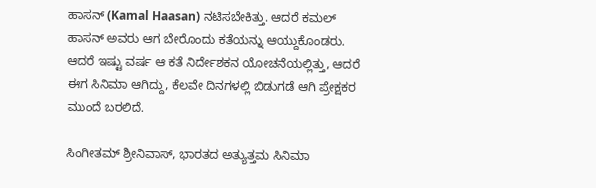ಹಾಸನ್ (Kamal Haasan) ನಟಿಸಬೇಕಿತ್ತು. ಆದರೆ ಕಮಲ್ ಹಾಸನ್ ಅವರು ಆಗ ಬೇರೊಂದು ಕತೆಯನ್ನು ಆಯ್ದುಕೊಂಡರು. ಆದರೆ ಇಷ್ಟು ವರ್ಷ ಆ ಕತೆ ನಿರ್ದೇಶಕನ ಯೋಚನೆಯಲ್ಲಿತ್ತು, ಆದರೆ ಈಗ ಸಿನಿಮಾ ಆಗಿದ್ದು, ಕೆಲವೇ ದಿನಗಳಲ್ಲಿ ಬಿಡುಗಡೆ ಆಗಿ ಪ್ರೇಕ್ಷಕರ ಮುಂದೆ ಬರಲಿದೆ.

ಸಿಂಗೀತಮ್ ಶ್ರೀನಿವಾಸ್, ಭಾರತದ ಅತ್ಯುತ್ತಮ ಸಿನಿಮಾ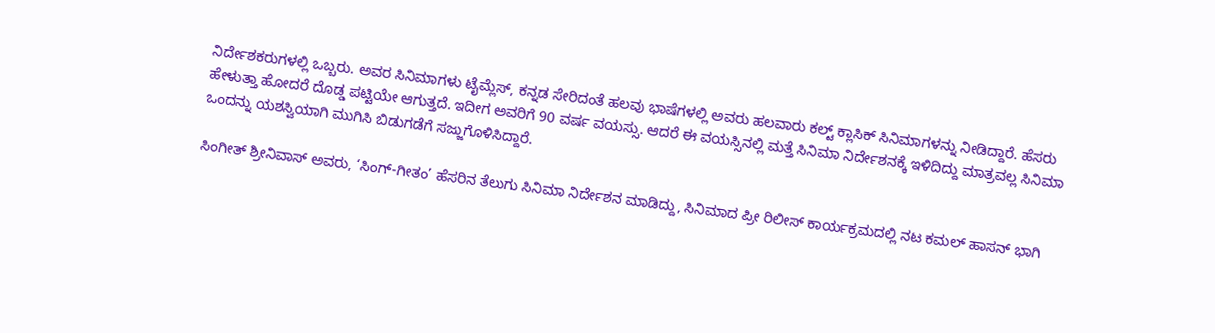ನಿರ್ದೇಶಕರುಗಳಲ್ಲಿ ಒಬ್ಬರು. ಅವರ ಸಿನಿಮಾಗಳು ಟೈಮ್ಲೆಸ್, ಕನ್ನಡ ಸೇರಿದಂತೆ ಹಲವು ಭಾಷೆಗಳಲ್ಲಿ ಅವರು ಹಲವಾರು ಕಲ್ಟ್ ಕ್ಲಾಸಿಕ್ ಸಿನಿಮಾಗಳನ್ನು ನೀಡಿದ್ದಾರೆ. ಹೆಸರು ಹೇಳುತ್ತಾ ಹೋದರೆ ದೊಡ್ಡ ಪಟ್ಟಿಯೇ ಆಗುತ್ತದೆ. ಇದೀಗ ಅವರಿಗೆ 90 ವರ್ಷ ವಯಸ್ಸು. ಆದರೆ ಈ ವಯಸ್ಸಿನಲ್ಲಿ ಮತ್ತೆ ಸಿನಿಮಾ ನಿರ್ದೇಶನಕ್ಕೆ ಇಳಿದಿದ್ದು ಮಾತ್ರವಲ್ಲ ಸಿನಿಮಾ ಒಂದನ್ನು ಯಶಸ್ವಿಯಾಗಿ ಮುಗಿಸಿ ಬಿಡುಗಡೆಗೆ ಸಜ್ಜುಗೊಳಿಸಿದ್ದಾರೆ.

ಸಿಂಗೀತ್ ಶ್ರೀನಿವಾಸ್ ಅವರು, ‘ಸಿಂಗ್-ಗೀತಂ’ ಹೆಸರಿನ ತೆಲುಗು ಸಿನಿಮಾ ನಿರ್ದೇಶನ ಮಾಡಿದ್ದು, ಸಿನಿಮಾದ ಪ್ರೀ ರಿಲೀಸ್ ಕಾರ್ಯಕ್ರಮದಲ್ಲಿ ನಟ ಕಮಲ್ ಹಾಸನ್ ಭಾಗಿ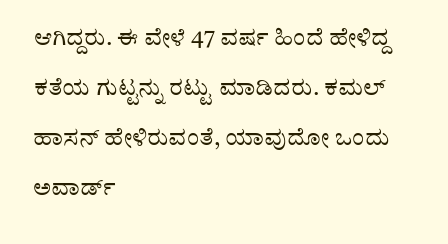ಆಗಿದ್ದರು. ಈ ವೇಳೆ 47 ವರ್ಷ ಹಿಂದೆ ಹೇಳಿದ್ದ ಕತೆಯ ಗುಟ್ಟನ್ನು ರಟ್ಟು ಮಾಡಿದರು. ಕಮಲ್ ಹಾಸನ್ ಹೇಳಿರುವಂತೆ, ಯಾವುದೋ ಒಂದು ಅವಾರ್ಡ್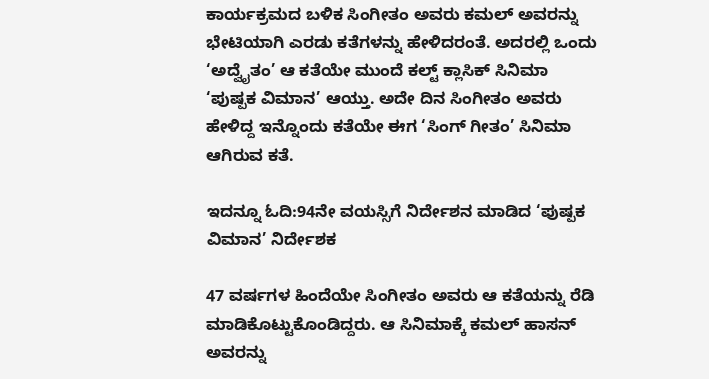ಕಾರ್ಯಕ್ರಮದ ಬಳಿಕ ಸಿಂಗೀತಂ ಅವರು ಕಮಲ್ ಅವರನ್ನು ಭೇಟಿಯಾಗಿ ಎರಡು ಕತೆಗಳನ್ನು ಹೇಳಿದರಂತೆ. ಅದರಲ್ಲಿ ಒಂದು ‘ಅದ್ವೈತಂ’ ಆ ಕತೆಯೇ ಮುಂದೆ ಕಲ್ಟ್ ಕ್ಲಾಸಿಕ್ ಸಿನಿಮಾ ‘ಪುಷ್ಪಕ ವಿಮಾನ’ ಆಯ್ತು. ಅದೇ ದಿನ ಸಿಂಗೀತಂ ಅವರು ಹೇಳಿದ್ದ ಇನ್ನೊಂದು ಕತೆಯೇ ಈಗ ‘ಸಿಂಗ್ ಗೀತಂ’ ಸಿನಿಮಾ ಆಗಿರುವ ಕತೆ.

ಇದನ್ನೂ ಓದಿ:94ನೇ ವಯಸ್ಸಿಗೆ ನಿರ್ದೇಶನ ಮಾಡಿದ ‘ಪುಷ್ಪಕ ವಿಮಾನ’ ನಿರ್ದೇಶಕ

47 ವರ್ಷಗಳ ಹಿಂದೆಯೇ ಸಿಂಗೀತಂ ಅವರು ಆ ಕತೆಯನ್ನು ರೆಡಿ ಮಾಡಿಕೊಟ್ಟುಕೊಂಡಿದ್ದರು. ಆ ಸಿನಿಮಾಕ್ಕೆ ಕಮಲ್ ಹಾಸನ್ ಅವರನ್ನು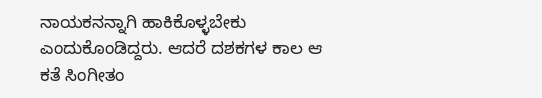ನಾಯಕನನ್ನಾಗಿ ಹಾಕಿಕೊಳ್ಳಬೇಕು ಎಂದುಕೊಂಡಿದ್ದರು. ಆದರೆ ದಶಕಗಳ ಕಾಲ ಆ ಕತೆ ಸಿಂಗೀತಂ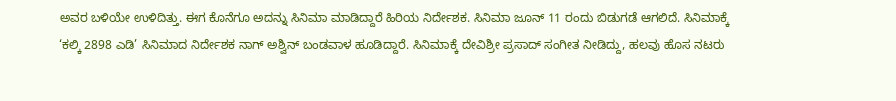ಅವರ ಬಳಿಯೇ ಉಳಿದಿತ್ತು. ಈಗ ಕೊನೆಗೂ ಅದನ್ನು ಸಿನಿಮಾ ಮಾಡಿದ್ದಾರೆ ಹಿರಿಯ ನಿರ್ದೇಶಕ. ಸಿನಿಮಾ ಜೂನ್ 11 ರಂದು ಬಿಡುಗಡೆ ಆಗಲಿದೆ. ಸಿನಿಮಾಕ್ಕೆ ‘ಕಲ್ಕಿ 2898 ಎಡಿ’ ಸಿನಿಮಾದ ನಿರ್ದೇಶಕ ನಾಗ್ ಅಶ್ವಿನ್ ಬಂಡವಾಳ ಹೂಡಿದ್ದಾರೆ. ಸಿನಿಮಾಕ್ಕೆ ದೇವಿಶ್ರೀ ಪ್ರಸಾದ್ ಸಂಗೀತ ನೀಡಿದ್ದು, ಹಲವು ಹೊಸ ನಟರು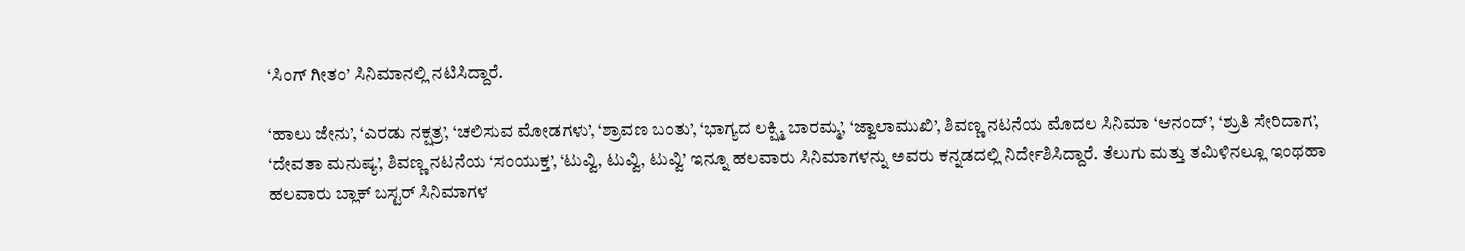‘ಸಿಂಗ್ ಗೀತಂ’ ಸಿನಿಮಾನಲ್ಲಿ ನಟಿಸಿದ್ದಾರೆ.

‘ಹಾಲು ಜೇನು’, ‘ಎರಡು ನಕ್ಷತ್ರ’, ‘ಚಲಿಸುವ ಮೋಡಗಳು’, ‘ಶ್ರಾವಣ ಬಂತು’, ‘ಭಾಗ್ಯದ ಲಕ್ಷ್ಮಿ ಬಾರಮ್ಮ’, ‘ಜ್ವಾಲಾಮುಖಿ’, ಶಿವಣ್ಣ ನಟನೆಯ ಮೊದಲ ಸಿನಿಮಾ ‘ಆನಂದ್’, ‘ಶ್ರುತಿ ಸೇರಿದಾಗ’, ‘ದೇವತಾ ಮನುಷ್ಯ’, ಶಿವಣ್ಣ ನಟನೆಯ ‘ಸಂಯುಕ್ತ’, ‘ಟುವ್ವಿ, ಟುವ್ವಿ, ಟುವ್ವಿ’ ಇನ್ನೂ ಹಲವಾರು ಸಿನಿಮಾಗಳನ್ನು ಅವರು ಕನ್ನಡದಲ್ಲಿ ನಿರ್ದೇಶಿಸಿದ್ದಾರೆ. ತೆಲುಗು ಮತ್ತು ತಮಿಳಿನಲ್ಲೂ ಇಂಥಹಾ ಹಲವಾರು ಬ್ಲಾಕ್ ಬಸ್ಟರ್ ಸಿನಿಮಾಗಳ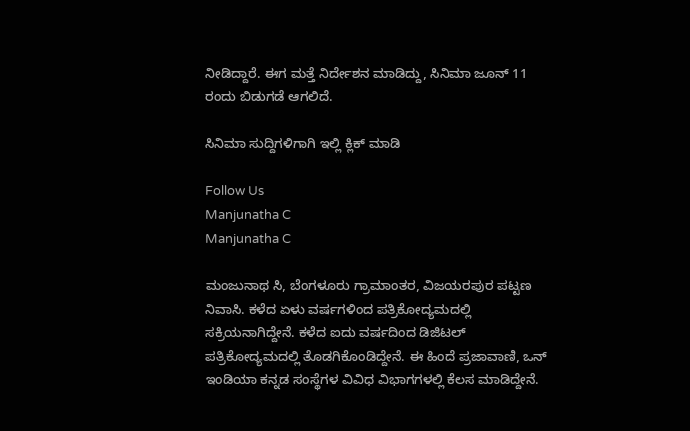ನೀಡಿದ್ದಾರೆ. ಈಗ ಮತ್ತೆ ನಿರ್ದೇಶನ ಮಾಡಿದ್ದು, ಸಿನಿಮಾ ಜೂನ್ 11 ರಂದು ಬಿಡುಗಡೆ ಆಗಲಿದೆ.

ಸಿನಿಮಾ ಸುದ್ದಿಗಳಿಗಾಗಿ ಇಲ್ಲಿ ಕ್ಲಿಕ್ ಮಾಡಿ

Follow Us
Manjunatha C
Manjunatha C

ಮಂಜುನಾಥ ಸಿ, ಬೆಂಗಳೂರು ಗ್ರಾಮಾಂತರ, ವಿಜಯರಪುರ ಪಟ್ಟಣ ನಿವಾಸಿ. ಕಳೆದ ಏಳು ವರ್ಷಗಳಿಂದ ಪತ್ರಿಕೋದ್ಯಮದಲ್ಲಿ ಸಕ್ರಿಯನಾಗಿದ್ದೇನೆ. ಕಳೆದ ಐದು ವರ್ಷದಿಂದ ಡಿಜಿಟಲ್ ಪತ್ರಿಕೋದ್ಯಮದಲ್ಲಿ ತೊಡಗಿಕೊಂಡಿದ್ದೇನೆ. ಈ ಹಿಂದೆ ಪ್ರಜಾವಾಣಿ, ಒನ್ ಇಂಡಿಯಾ ಕನ್ನಡ ಸಂಸ್ಥೆಗಳ ವಿವಿಧ ವಿಭಾಗಗಳಲ್ಲಿ ಕೆಲಸ ಮಾಡಿದ್ದೇನೆ.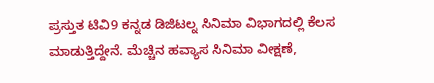ಪ್ರಸ್ತುತ ಟಿವಿ9 ಕನ್ನಡ ಡಿಜಿಟಲ್ನ ಸಿನಿಮಾ ವಿಭಾಗದಲ್ಲಿ ಕೆಲಸ ಮಾಡುತ್ತಿದ್ದೇನೆ. ಮೆಚ್ಚಿನ ಹವ್ಯಾಸ ಸಿನಿಮಾ ವೀಕ್ಷಣೆ,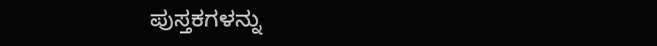ಪುಸ್ತಕಗಳನ್ನು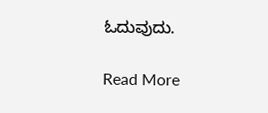ಓದುವುದು.

Read More